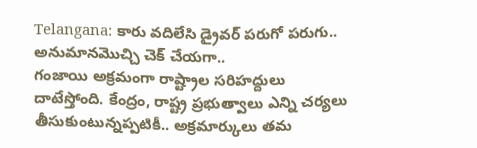Telangana: కారు వదిలేసి డ్రైవర్ పరుగో పరుగు.. అనుమానమొచ్చి చెక్ చేయగా..
గంజాయి అక్రమంగా రాష్ట్రాల సరిహద్దులు దాటేస్తోంది. కేంద్రం, రాష్ట్ర ప్రభుత్వాలు ఎన్ని చర్యలు తీసుకుంటున్నప్పటికీ.. అక్రమార్కులు తమ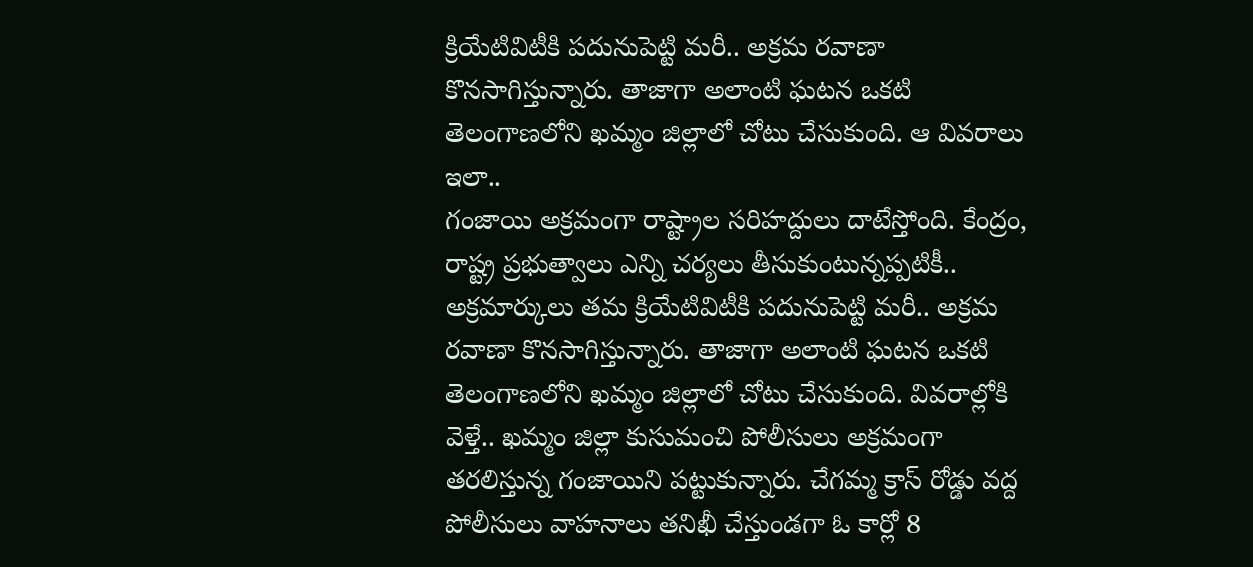క్రియేటివిటీకి పదునుపెట్టి మరీ.. అక్రమ రవాణా కొనసాగిస్తున్నారు. తాజాగా అలాంటి ఘటన ఒకటి తెలంగాణలోని ఖమ్మం జిల్లాలో చోటు చేసుకుంది. ఆ వివరాలు ఇలా..
గంజాయి అక్రమంగా రాష్ట్రాల సరిహద్దులు దాటేస్తోంది. కేంద్రం, రాష్ట్ర ప్రభుత్వాలు ఎన్ని చర్యలు తీసుకుంటున్నప్పటికీ.. అక్రమార్కులు తమ క్రియేటివిటీకి పదునుపెట్టి మరీ.. అక్రమ రవాణా కొనసాగిస్తున్నారు. తాజాగా అలాంటి ఘటన ఒకటి తెలంగాణలోని ఖమ్మం జిల్లాలో చోటు చేసుకుంది. వివరాల్లోకి వెళ్తే.. ఖమ్మం జిల్లా కుసుమంచి పోలీసులు అక్రమంగా తరలిస్తున్న గంజాయిని పట్టుకున్నారు. చేగమ్మ క్రాస్ రోడ్డు వద్ద పోలీసులు వాహనాలు తనిఖీ చేస్తుండగా ఓ కార్లో 8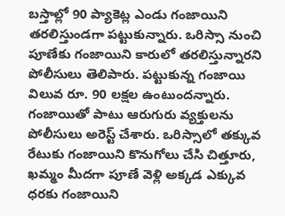బస్తాల్లో 90 ప్యాకెట్ల ఎండు గంజాయిని తరలిస్తుండగా పట్టుకున్నారు. ఒరిస్సా నుంచి పూణేకు గంజాయిని కారులో తరలిస్తున్నారని పోలీసులు తెలిపారు. పట్టుకున్న గంజాయి విలువ రూ. 90 లక్షల ఉంటుందన్నారు. గంజాయితో పాటు ఆరుగురు వ్యక్తులను పోలీసులు అరెస్ట్ చేశారు. ఒరిస్సాలో తక్కువ రేటుకు గంజాయిని కొనుగోలు చేసి చిత్తూరు, ఖమ్మం మీదగా పూణే వెళ్లి అక్కడ ఎక్కువ ధరకు గంజాయిని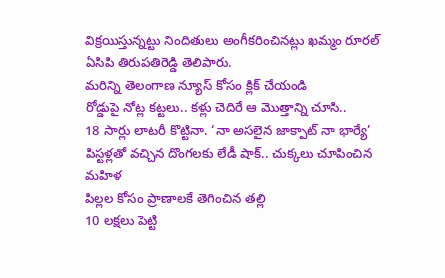విక్రయిస్తున్నట్టు నిందితులు అంగీకరించినట్లు ఖమ్మం రూరల్ ఏసిపి తిరుపతిరెడ్డి తెలిపారు.
మరిన్ని తెలంగాణ న్యూస్ కోసం క్లిక్ చేయండి
రోడ్డుపై నోట్ల కట్టలు.. కళ్లు చెదిరే ఆ మొత్తాన్ని చూసి..
18 సార్లు లాటరీ కొట్టినా. ‘నా అసలైన జాక్పాట్ నా భార్యే’
పిస్టళ్లతో వచ్చిన దొంగలకు లేడీ షాక్.. చుక్కలు చూపించిన మహిళ
పిల్లల కోసం ప్రాణాలకే తెగించిన తల్లి
10 లక్షలు పెట్టి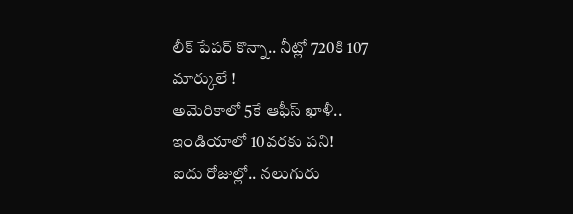లీక్ పేపర్ కొన్నా.. నీట్లో 720కి 107 మార్కులే !
అమెరికాలో 5కే ఆఫీస్ ఖాళీ.. ఇండియాలో 10వరకు పని!
ఐదు రోజుల్లో.. నలుగురు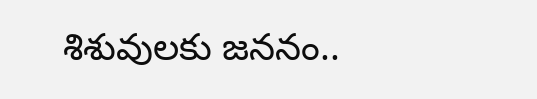శిశువులకు జననం..